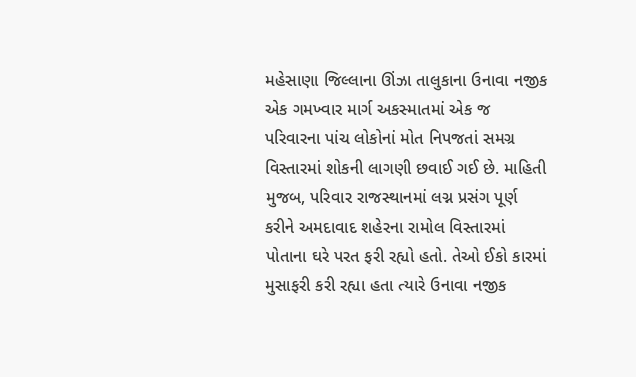મહેસાણા જિલ્લાના ઊંઝા તાલુકાના ઉનાવા નજીક એક ગમખ્વાર માર્ગ અકસ્માતમાં એક જ પરિવારના પાંચ લોકોનાં મોત નિપજતાં સમગ્ર વિસ્તારમાં શોકની લાગણી છવાઈ ગઈ છે. માહિતી મુજબ, પરિવાર રાજસ્થાનમાં લગ્ન પ્રસંગ પૂર્ણ કરીને અમદાવાદ શહેરના રામોલ વિસ્તારમાં પોતાના ઘરે પરત ફરી રહ્યો હતો. તેઓ ઈકો કારમાં મુસાફરી કરી રહ્યા હતા ત્યારે ઉનાવા નજીક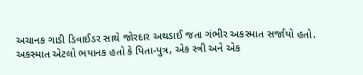અચાનક ગાડી ડિવાઈડર સાથે જોરદાર અથડાઈ જતા ગંભીર અકસ્માત સર્જાયો હતો.
અકસ્માત એટલો ભયાનક હતો કે પિતા-પુત્ર, એક સ્ત્રી અને એક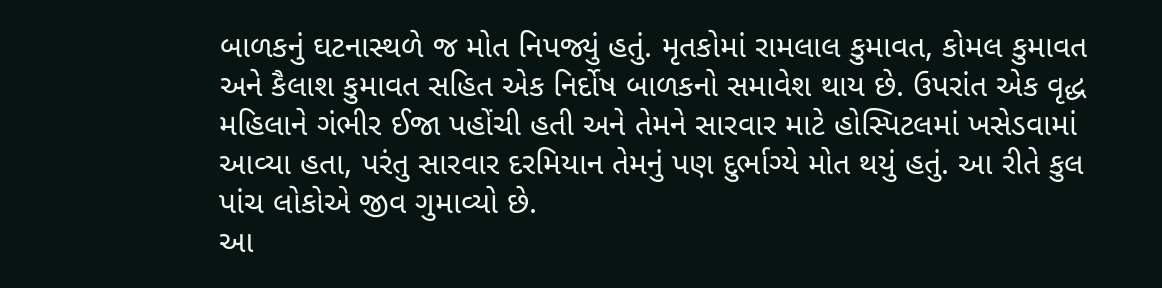બાળકનું ઘટનાસ્થળે જ મોત નિપજ્યું હતું. મૃતકોમાં રામલાલ કુમાવત, કોમલ કુમાવત અને કૈલાશ કુમાવત સહિત એક નિર્દોષ બાળકનો સમાવેશ થાય છે. ઉપરાંત એક વૃદ્ધ મહિલાને ગંભીર ઈજા પહોંચી હતી અને તેમને સારવાર માટે હોસ્પિટલમાં ખસેડવામાં આવ્યા હતા, પરંતુ સારવાર દરમિયાન તેમનું પણ દુર્ભાગ્યે મોત થયું હતું. આ રીતે કુલ પાંચ લોકોએ જીવ ગુમાવ્યો છે.
આ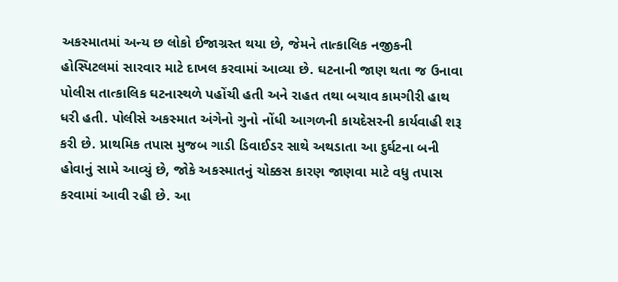અકસ્માતમાં અન્ય છ લોકો ઈજાગ્રસ્ત થયા છે, જેમને તાત્કાલિક નજીકની હોસ્પિટલમાં સારવાર માટે દાખલ કરવામાં આવ્યા છે. ઘટનાની જાણ થતા જ ઉનાવા પોલીસ તાત્કાલિક ઘટનાસ્થળે પહોંચી હતી અને રાહત તથા બચાવ કામગીરી હાથ ધરી હતી. પોલીસે અકસ્માત અંગેનો ગુનો નોંધી આગળની કાયદેસરની કાર્યવાહી શરૂ કરી છે. પ્રાથમિક તપાસ મુજબ ગાડી ડિવાઈડર સાથે અથડાતા આ દુર્ઘટના બની હોવાનું સામે આવ્યું છે, જોકે અકસ્માતનું ચોક્કસ કારણ જાણવા માટે વધુ તપાસ કરવામાં આવી રહી છે. આ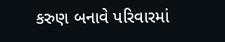કરુણ બનાવે પરિવારમાં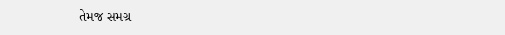તેમજ સમગ્ર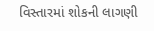વિસ્તારમાં શોકની લાગણી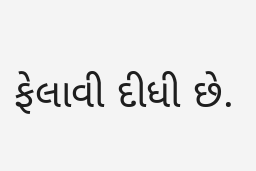ફેલાવી દીધી છે.